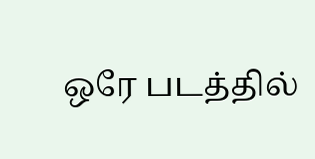ஒரே படத்தில்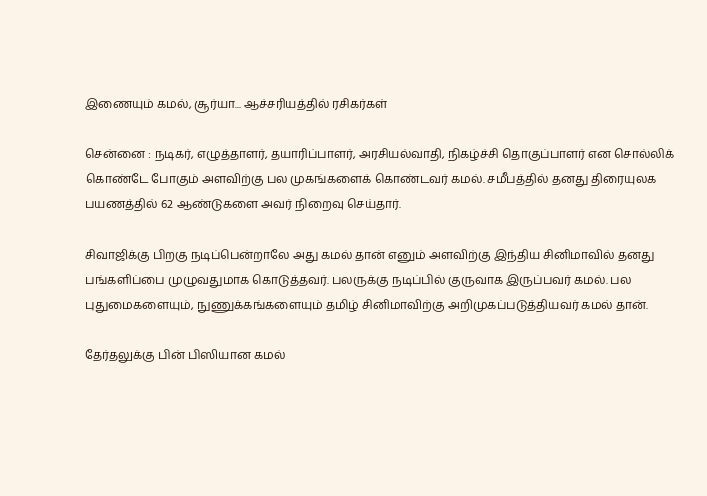இணையும் கமல், சூர்யா... ஆச்சரியத்தில் ரசிகர்கள்

சென்னை : நடிகர், எழுத்தாளர், தயாரிப்பாளர், அரசியல்வாதி, நிகழ்ச்சி தொகுப்பாளர் என சொல்லிக் கொண்டே போகும் அளவிற்கு பல முகங்களைக் கொண்டவர் கமல். சமீபத்தில் தனது திரையுலக பயணத்தில் 62 ஆண்டுகளை அவர் நிறைவு செய்தார்.

சிவாஜிக்கு பிறகு நடிப்பென்றாலே அது கமல் தான் எனும் அளவிற்கு இந்திய சினிமாவில் தனது பங்களிப்பை முழுவதுமாக கொடுத்தவர். பலருக்கு நடிப்பில் குருவாக இருப்பவர் கமல். பல புதுமைகளையும், நுணுக்கங்களையும் தமிழ் சினிமாவிற்கு அறிமுகப்படுத்தியவர் கமல் தான்.

தேர்தலுக்கு பின் பிஸியான கமல்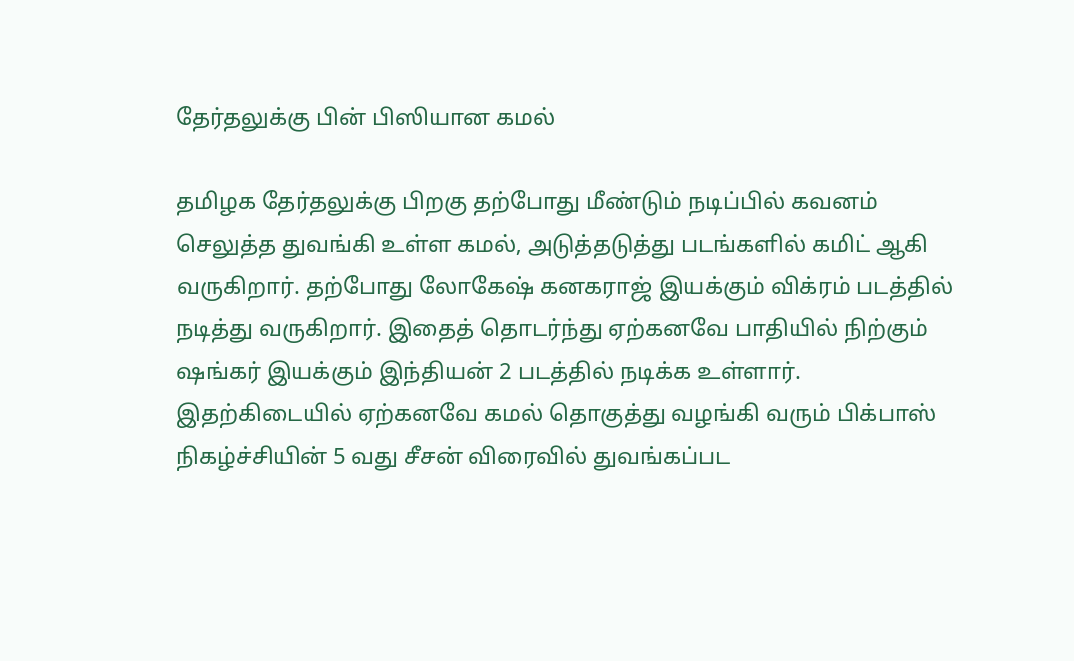தேர்தலுக்கு பின் பிஸியான கமல்

தமிழக தேர்தலுக்கு பிறகு தற்போது மீண்டும் நடிப்பில் கவனம் செலுத்த துவங்கி உள்ள கமல், அடுத்தடுத்து படங்களில் கமிட் ஆகி வருகிறார். தற்போது லோகேஷ் கனகராஜ் இயக்கும் விக்ரம் படத்தில் நடித்து வருகிறார். இதைத் தொடர்ந்து ஏற்கனவே பாதியில் நிற்கும் ஷங்கர் இயக்கும் இந்தியன் 2 படத்தில் நடிக்க உள்ளார். இதற்கிடையில் ஏற்கனவே கமல் தொகுத்து வழங்கி வரும் பிக்பாஸ் நிகழ்ச்சியின் 5 வது சீசன் விரைவில் துவங்கப்பட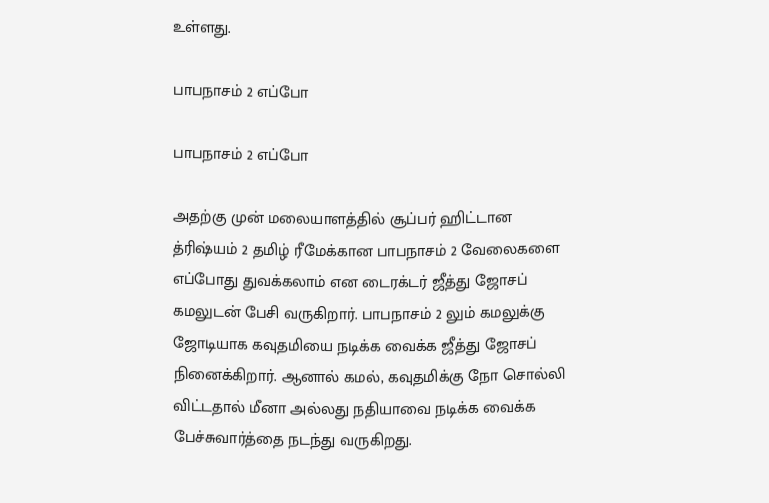உள்ளது.

பாபநாசம் 2 எப்போ

பாபநாசம் 2 எப்போ

அதற்கு முன் மலையாளத்தில் சூப்பர் ஹிட்டான த்ரிஷ்யம் 2 தமிழ் ரீமேக்கான பாபநாசம் 2 வேலைகளை எப்போது துவக்கலாம் என டைரக்டர் ஜீத்து ஜோசப் கமலுடன் பேசி வருகிறார். பாபநாசம் 2 லும் கமலுக்கு ஜோடியாக கவுதமியை நடிக்க வைக்க ஜீத்து ஜோசப் நினைக்கிறார். ஆனால் கமல், கவுதமிக்கு நோ சொல்லி விட்டதால் மீனா அல்லது நதியாவை நடிக்க வைக்க பேச்சுவார்த்தை நடந்து வருகிறது.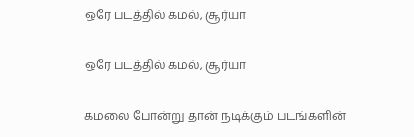ஒரே படத்தில் கமல், சூர்யா

ஒரே படத்தில் கமல், சூர்யா

கமலை போன்று தான் நடிக்கும் படங்களின்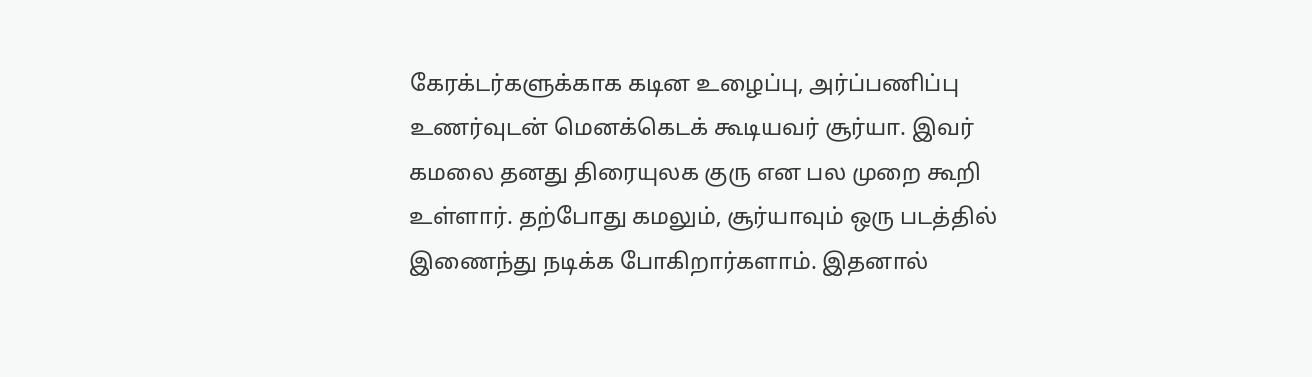கேரக்டர்களுக்காக கடின உழைப்பு, அர்ப்பணிப்பு உணர்வுடன் மெனக்கெடக் கூடியவர் சூர்யா. இவர் கமலை தனது திரையுலக குரு என பல முறை கூறி உள்ளார். தற்போது கமலும், சூர்யாவும் ஒரு படத்தில் இணைந்து நடிக்க போகிறார்களாம். இதனால்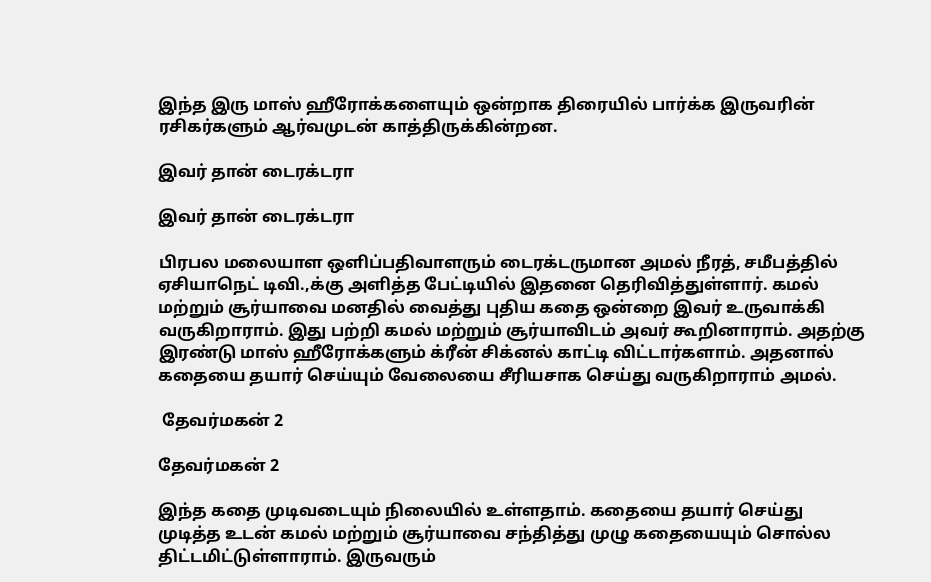இந்த இரு மாஸ் ஹீரோக்களையும் ஒன்றாக திரையில் பார்க்க இருவரின் ரசிகர்களும் ஆர்வமுடன் காத்திருக்கின்றன.

இவர் தான் டைரக்டரா

இவர் தான் டைரக்டரா

பிரபல மலையாள ஒளிப்பதிவாளரும் டைரக்டருமான அமல் நீரத், சமீபத்தில் ஏசியாநெட் டிவி.,க்கு அளித்த பேட்டியில் இதனை தெரிவித்துள்ளார். கமல் மற்றும் சூர்யாவை மனதில் வைத்து புதிய கதை ஒன்றை இவர் உருவாக்கி வருகிறாராம். இது பற்றி கமல் மற்றும் சூர்யாவிடம் அவர் கூறினாராம். அதற்கு இரண்டு மாஸ் ஹீரோக்களும் க்ரீன் சிக்னல் காட்டி விட்டார்களாம். அதனால் கதையை தயார் செய்யும் வேலையை சீரியசாக செய்து வருகிறாராம் அமல்.

 தேவர்மகன் 2

தேவர்மகன் 2

இந்த கதை முடிவடையும் நிலையில் உள்ளதாம். கதையை தயார் செய்து முடித்த உடன் கமல் மற்றும் சூர்யாவை சந்தித்து முழு கதையையும் சொல்ல திட்டமிட்டுள்ளாராம். இருவரும்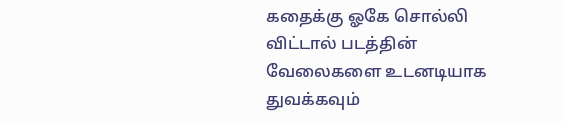கதைக்கு ஓகே சொல்லி விட்டால் படத்தின் வேலைகளை உடனடியாக துவக்கவும்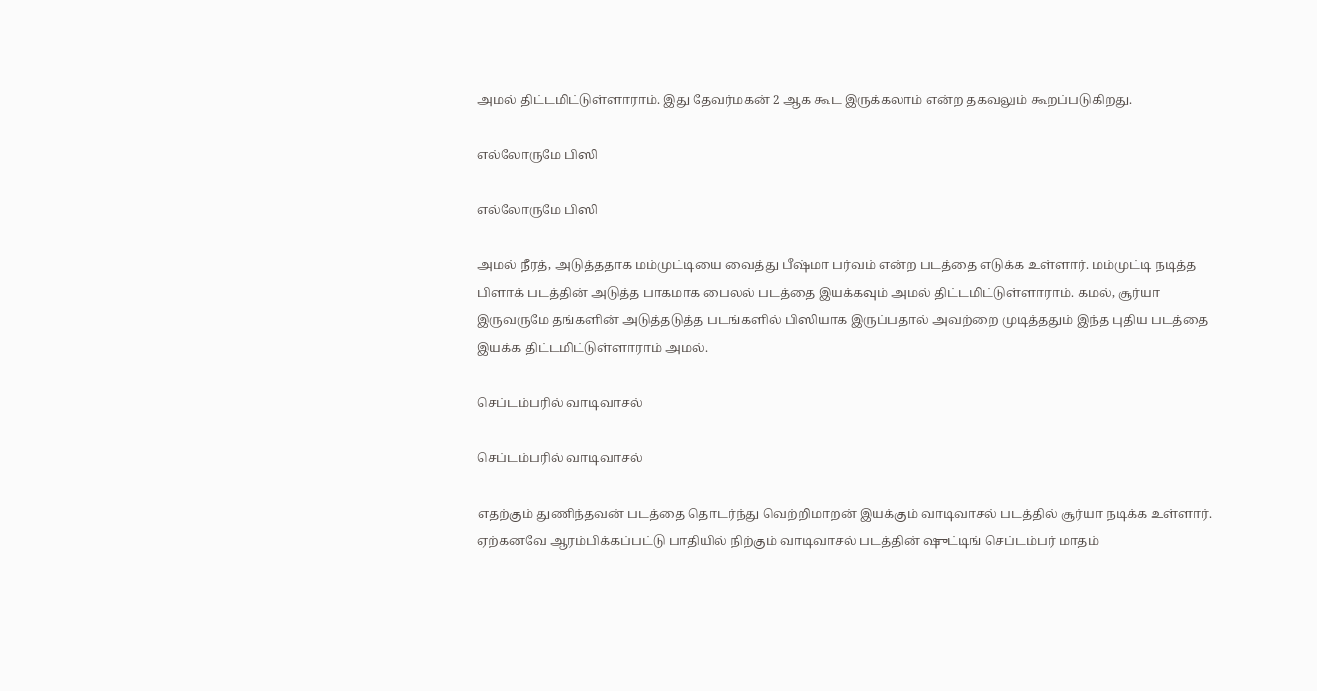அமல் திட்டமிட்டுள்ளாராம். இது தேவர்மகன் 2 ஆக கூட இருக்கலாம் என்ற தகவலும் கூறப்படுகிறது.

எல்லோருமே பிஸி

எல்லோருமே பிஸி

அமல் நீரத், அடுத்ததாக மம்முட்டியை வைத்து பீஷ்மா பர்வம் என்ற படத்தை எடுக்க உள்ளார். மம்முட்டி நடித்த பிளாக் படத்தின் அடுத்த பாகமாக பைலல் படத்தை இயக்கவும் அமல் திட்டமிட்டுள்ளாராம். கமல், சூர்யா இருவருமே தங்களின் அடுத்தடுத்த படங்களில் பிஸியாக இருப்பதால் அவற்றை முடித்ததும் இந்த புதிய படத்தை இயக்க திட்டமிட்டுள்ளாராம் அமல்.

செப்டம்பரில் வாடிவாசல்

செப்டம்பரில் வாடிவாசல்

எதற்கும் துணிந்தவன் படத்தை தொடர்ந்து வெற்றிமாறன் இயக்கும் வாடிவாசல் படத்தில் சூர்யா நடிக்க உள்ளார். ஏற்கனவே ஆரம்பிக்கப்பட்டு பாதியில் நிற்கும் வாடிவாசல் படத்தின் ஷுட்டிங் செப்டம்பர் மாதம்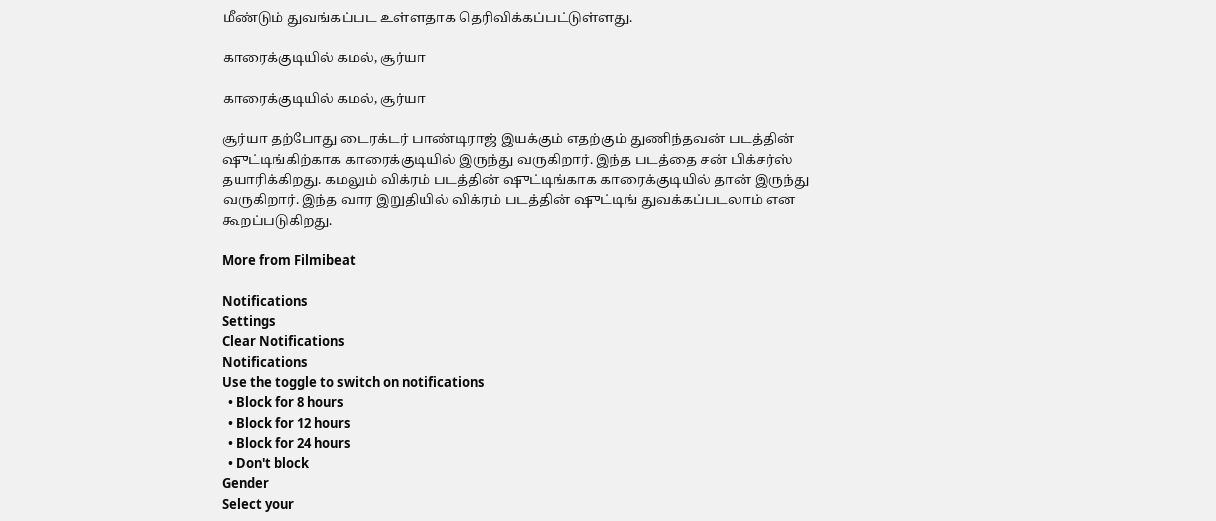மீண்டும் துவங்கப்பட உள்ளதாக தெரிவிக்கப்பட்டுள்ளது.

காரைக்குடியில் கமல், சூர்யா

காரைக்குடியில் கமல், சூர்யா

சூர்யா தற்போது டைரக்டர் பாண்டிராஜ் இயக்கும் எதற்கும் துணிந்தவன் படத்தின் ஷுட்டிங்கிற்காக காரைக்குடியில் இருந்து வருகிறார். இந்த படத்தை சன் பிக்சர்ஸ் தயாரிக்கிறது. கமலும் விக்ரம் படத்தின் ஷுட்டிங்காக காரைக்குடியில் தான் இருந்து வருகிறார். இந்த வார இறுதியில் விக்ரம் படத்தின் ஷுட்டிங் துவக்கப்படலாம் என கூறப்படுகிறது.

More from Filmibeat

Notifications
Settings
Clear Notifications
Notifications
Use the toggle to switch on notifications
  • Block for 8 hours
  • Block for 12 hours
  • Block for 24 hours
  • Don't block
Gender
Select your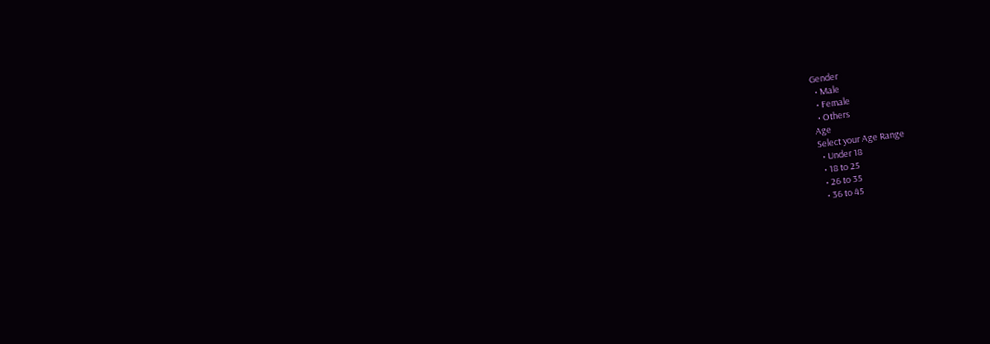Gender
  • Male
  • Female
  • Others
Age
Select your Age Range
  • Under 18
  • 18 to 25
  • 26 to 35
  • 36 to 45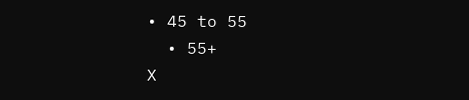• 45 to 55
  • 55+
X